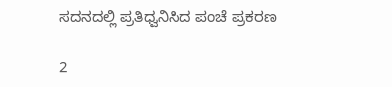ಸದನದಲ್ಲಿ ಪ್ರತಿಧ್ವನಿಸಿದ ಪಂಚೆ ಪ್ರಕರಣ

2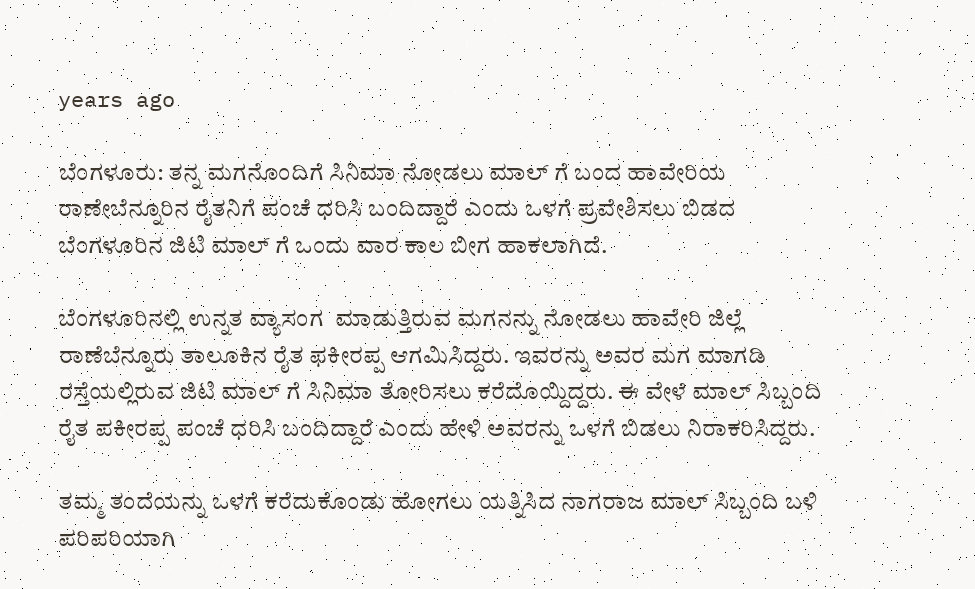years ago

ಬೆಂಗಳೂರು: ತನ್ನ ಮಗನೊಂದಿಗೆ ಸಿನಿಮಾ ನೋಡಲು ಮಾಲ್ ಗೆ ಬಂದ ಹಾವೇರಿಯ ರಾಣೇಬೆನ್ನೂರಿನ ರೈತನಿಗೆ ಪಂಚೆ ಧರಿಸಿ ಬಂದಿದ್ದಾರೆ ಎಂದು ಒಳಗೆ ಪ್ರವೇಶಿಸಲು ಬಿಡದ ಬೆಂಗಳೂರಿನ ಜಿಟಿ ಮಾಲ್ ಗೆ ಒಂದು ವಾರ ಕಾಲ ಬೀಗ ಹಾಕಲಾಗಿದೆ.

ಬೆಂಗಳೂರಿನಲ್ಲಿ ಉನ್ನತ ವ್ಯಾಸಂಗ  ಮಾಡುತ್ತಿರುವ ಮಗನನ್ನು ನೋಡಲು ಹಾವೇರಿ ಜಿಲ್ಲೆ ರಾಣೆಬೆನ್ನೂರು ತಾಲೂಕಿನ ರೈತ ಫಕೀರಪ್ಪ ಆಗಮಿಸಿದ್ದರು. ಇವರನ್ನು ಅವರ ಮಗ ಮಾಗಡಿ ರಸ್ತೆಯಲ್ಲಿರುವ ಜಿಟಿ ಮಾಲ್ ಗೆ ಸಿನಿಮಾ ತೋರಿಸಲು ಕರೆದೊಯ್ದಿದ್ದರು. ಈ ವೇಳೆ ಮಾಲ್ ಸಿಬ್ಬಂದಿ ರೈತ ಪಕೀರಪ್ಪ ಪಂಚೆ ಧರಿಸಿ ಬಂದಿದ್ದಾರೆ ಎಂದು ಹೇಳಿ ಅವರನ್ನು ಒಳಗೆ ಬಿಡಲು ನಿರಾಕರಿಸಿದ್ದರು.

ತಮ್ಮ ತಂದೆಯನ್ನು ಒಳಗೆ ಕರೆದುಕೊಂಡು ಹೋಗಲು ಯತ್ನಿಸಿದ ನಾಗರಾಜ ಮಾಲ್ ಸಿಬ್ಬಂದಿ ಬಳಿ ಪರಿಪರಿಯಾಗಿ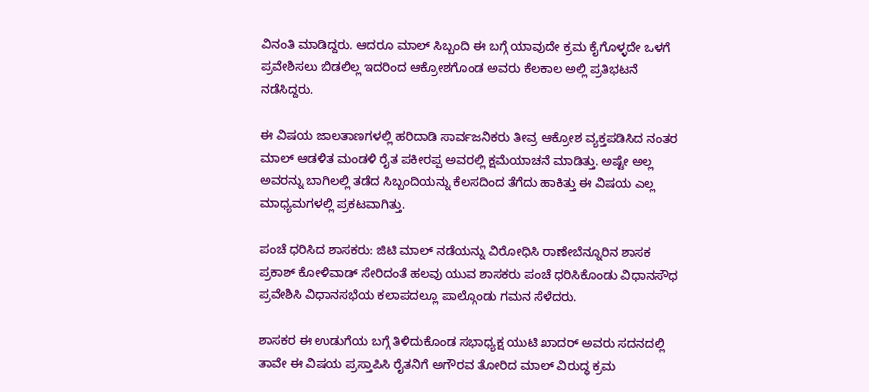ವಿನಂತಿ ಮಾಡಿದ್ದರು. ಆದರೂ ಮಾಲ್ ಸಿಬ್ಬಂದಿ ಈ ಬಗ್ಗೆ ಯಾವುದೇ ಕ್ರಮ ಕೈಗೊಳ್ಳದೇ ಒಳಗೆ ಪ್ರವೇಶಿಸಲು ಬಿಡಲಿಲ್ಲ ಇದರಿಂದ ಆಕ್ರೋಶಗೊಂಡ ಅವರು ಕೆಲಕಾಲ ಅಲ್ಲಿ ಪ್ರತಿಭಟನೆ ನಡೆಸಿದ್ದರು.

ಈ ವಿಷಯ ಜಾಲತಾಣಗಳಲ್ಲಿ ಹರಿದಾಡಿ ಸಾರ್ವಜನಿಕರು ತೀವ್ರ ಆಕ್ರೋಶ ವ್ಯಕ್ತಪಡಿಸಿದ ನಂತರ ಮಾಲ್ ಆಡಳಿತ ಮಂಡಳಿ ರೈತ ಪಕೀರಪ್ಪ ಅವರಲ್ಲಿ ಕ್ಷಮೆಯಾಚನೆ ಮಾಡಿತ್ತು. ಅಷ್ಟೇ ಅಲ್ಲ ಅವರನ್ನು ಬಾಗಿಲಲ್ಲಿ ತಡೆದ ಸಿಬ್ಬಂದಿಯನ್ನು ಕೆಲಸದಿಂದ ತೆಗೆದು ಹಾಕಿತ್ತು ಈ ವಿಷಯ ಎಲ್ಲ ಮಾಧ್ಯಮಗಳಲ್ಲಿ ಪ್ರಕಟವಾಗಿತ್ತು.

ಪಂಚೆ ಧರಿಸಿದ ಶಾಸಕರು: ಜಿಟಿ ಮಾಲ್ ನಡೆಯನ್ನು ವಿರೋಧಿಸಿ ರಾಣೇಬೆನ್ನೂರಿನ ಶಾಸಕ ಪ್ರಕಾಶ್ ಕೋಳಿವಾಡ್ ಸೇರಿದಂತೆ ಹಲವು ಯುವ ಶಾಸಕರು ಪಂಚೆ ಧರಿಸಿಕೊಂಡು ವಿಧಾನಸೌಧ ಪ್ರವೇಶಿಸಿ ವಿಧಾನಸಭೆಯ ಕಲಾಪದಲ್ಲೂ ಪಾಲ್ಗೊಂಡು ಗಮನ ಸೆಳೆದರು.

ಶಾಸಕರ ಈ ಉಡುಗೆಯ ಬಗ್ಗೆ ತಿಳಿದುಕೊಂಡ ಸಭಾಧ್ಯಕ್ಷ ಯುಟಿ ಖಾದರ್ ಅವರು ಸದನದಲ್ಲಿ ತಾವೇ ಈ ವಿಷಯ ಪ್ರಸ್ತಾಪಿಸಿ ರೈತನಿಗೆ ಅಗೌರವ ತೋರಿದ ಮಾಲ್ ವಿರುದ್ಧ ಕ್ರಮ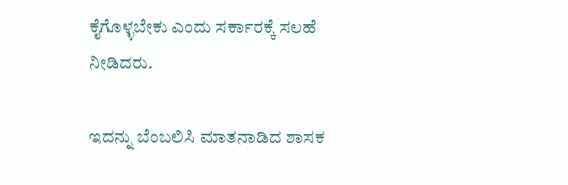ಕೈಗೊಳ್ಳಬೇಕು ಎಂದು ಸರ್ಕಾರಕ್ಕೆ ಸಲಹೆ ನೀಡಿದರು.

ಇದನ್ನು ಬೆಂಬಲಿಸಿ ಮಾತನಾಡಿದ ಶಾಸಕ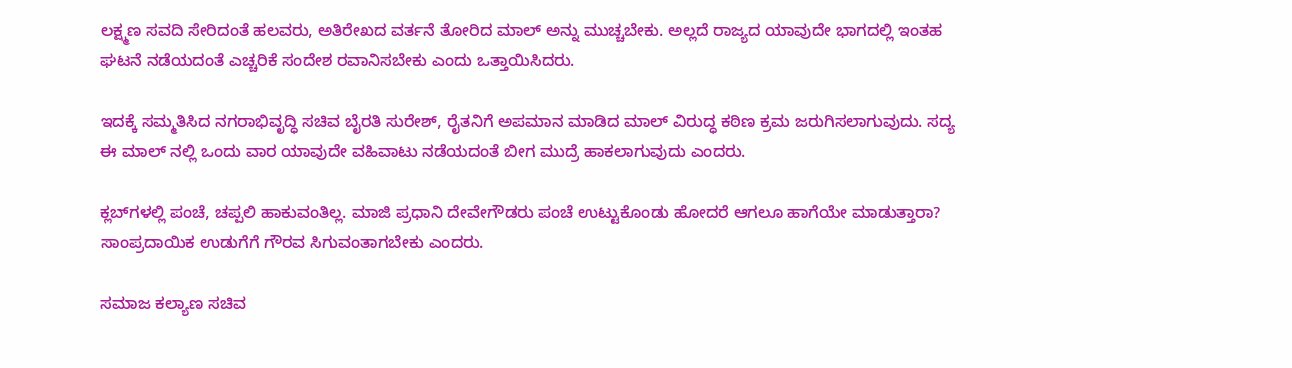ಲಕ್ಷ್ಮಣ ಸವದಿ ಸೇರಿದಂತೆ ಹಲವರು, ಅತಿರೇಖದ ವರ್ತನೆ ತೋರಿದ ಮಾಲ್ ಅನ್ನು ಮುಚ್ಚಬೇಕು. ಅಲ್ಲದೆ ರಾಜ್ಯದ ಯಾವುದೇ ಭಾಗದಲ್ಲಿ ಇಂತಹ ಘಟನೆ ನಡೆಯದಂತೆ ಎಚ್ಚರಿಕೆ ಸಂದೇಶ ರವಾನಿಸಬೇಕು ಎಂದು ಒತ್ತಾಯಿಸಿದರು.

ಇದಕ್ಕೆ ಸಮ್ಮತಿಸಿದ ನಗರಾಭಿವೃದ್ಧಿ ಸಚಿವ ಬೈರತಿ ಸುರೇಶ್, ರೈತನಿಗೆ ಅಪಮಾನ ಮಾಡಿದ ಮಾಲ್‌ ವಿರುದ್ಧ ಕಠಿಣ ಕ್ರಮ ಜರುಗಿಸಲಾಗುವುದು. ಸದ್ಯ ಈ ಮಾಲ್ ನಲ್ಲಿ ಒಂದು ವಾರ ಯಾವುದೇ ವಹಿವಾಟು ನಡೆಯದಂತೆ ಬೀಗ ಮುದ್ರೆ ಹಾಕಲಾಗುವುದು ಎಂದರು.

ಕ್ಲಬ್‌ಗಳಲ್ಲಿ ಪಂಚೆ, ಚಪ್ಪಲಿ ಹಾಕುವಂತಿಲ್ಲ. ಮಾಜಿ ಪ್ರಧಾನಿ ದೇವೇಗೌಡರು ಪಂಚೆ ಉಟ್ಟುಕೊಂಡು ಹೋದರೆ ಆಗಲೂ ಹಾಗೆಯೇ ಮಾಡುತ್ತಾರಾ? ಸಾಂಪ್ರದಾಯಿಕ ಉಡುಗೆಗೆ ಗೌರವ ಸಿಗುವಂತಾಗಬೇಕು ಎಂದರು.

ಸಮಾಜ ಕಲ್ಯಾಣ ಸಚಿವ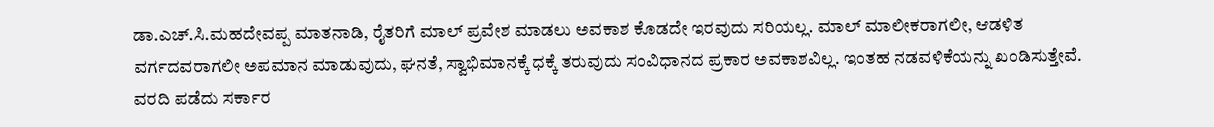ಡಾ.ಎಚ್‌.ಸಿ.ಮಹದೇವಪ್ಪ ಮಾತನಾಡಿ, ರೈತರಿಗೆ ಮಾಲ್‌ ಪ್ರವೇಶ ಮಾಡಲು ಅವಕಾಶ ಕೊಡದೇ ಇರವುದು ಸರಿಯಲ್ಲ. ಮಾಲ್‌ ಮಾಲೀಕರಾಗಲೀ, ಆಡಳಿತ ವರ್ಗದವರಾಗಲೀ ಅಪಮಾನ ಮಾಡುವುದು, ಘನತೆ, ಸ್ವಾಭಿಮಾನಕ್ಕೆ ಧಕ್ಕೆ ತರುವುದು ಸಂವಿಧಾನದ ಪ್ರಕಾರ ಅವಕಾಶವಿಲ್ಲ. ಇಂತಹ ನಡವಳಿಕೆಯನ್ನು ಖಂಡಿಸುತ್ತೇವೆ. ವರದಿ ಪಡೆದು ಸರ್ಕಾರ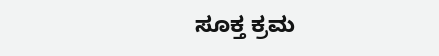ಸೂಕ್ತ ಕ್ರಮ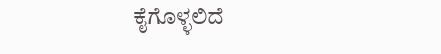ಕೈಗೊಳ್ಳಲಿದೆ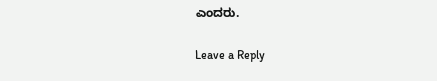ಎಂದರು.

Leave a Reply